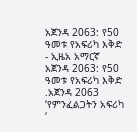አጀንዳ 2063: የ50 ዓመቱ የአፍሪካ እቅድ - ኢዜአ አማርኛ
አጀንዳ 2063: የ50 ዓመቱ የአፍሪካ እቅድ
.አጀንዳ 2063 ‘የምንፈልጋትን አፍሪካ ‘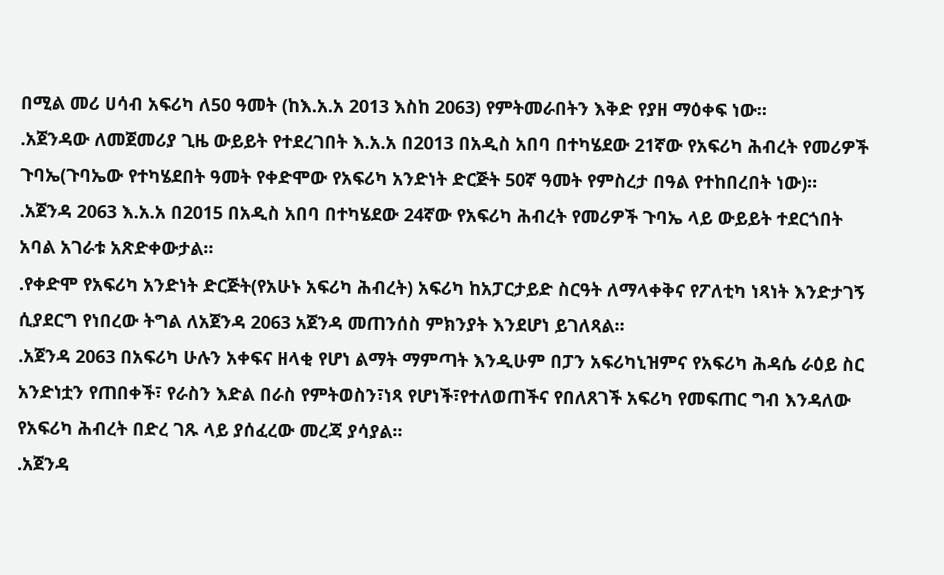በሚል መሪ ሀሳብ አፍሪካ ለ50 ዓመት (ከእ.አ.አ 2013 እስከ 2063) የምትመራበትን እቅድ የያዘ ማዕቀፍ ነው።
.አጀንዳው ለመጀመሪያ ጊዜ ውይይት የተደረገበት እ.አ.አ በ2013 በአዲስ አበባ በተካሄደው 21ኛው የአፍሪካ ሕብረት የመሪዎች ጉባኤ(ጉባኤው የተካሄደበት ዓመት የቀድሞው የአፍሪካ አንድነት ድርጅት 50ኛ ዓመት የምስረታ በዓል የተከበረበት ነው)።
.አጀንዳ 2063 እ.አ.አ በ2015 በአዲስ አበባ በተካሄደው 24ኛው የአፍሪካ ሕብረት የመሪዎች ጉባኤ ላይ ውይይት ተደርጎበት አባል አገራቱ አጽድቀውታል።
.የቀድሞ የአፍሪካ አንድነት ድርጅት(የአሁኑ አፍሪካ ሕብረት) አፍሪካ ከአፓርታይድ ስርዓት ለማላቀቅና የፖለቲካ ነጻነት እንድታገኝ ሲያደርግ የነበረው ትግል ለአጀንዳ 2063 አጀንዳ መጠንሰስ ምክንያት እንደሆነ ይገለጻል።
.አጀንዳ 2063 በአፍሪካ ሁሉን አቀፍና ዘላቂ የሆነ ልማት ማምጣት እንዲሁም በፓን አፍሪካኒዝምና የአፍሪካ ሕዳሴ ራዕይ ስር አንድነቷን የጠበቀች፣ የራስን እድል በራስ የምትወስን፣ነጻ የሆነች፣የተለወጠችና የበለጸገች አፍሪካ የመፍጠር ግብ እንዳለው የአፍሪካ ሕብረት በድረ ገጹ ላይ ያሰፈረው መረጃ ያሳያል።
.አጀንዳ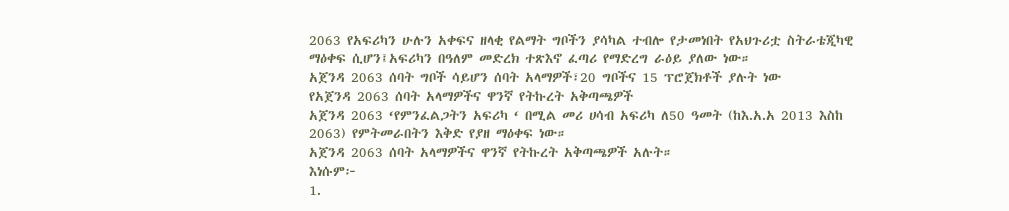2063 የአፍሪካን ሁሉን አቀፍና ዘላቂ የልማት ግቦችን ያሳካል ተብሎ የታመነበት የአህጉሪቷ ስትራቴጂካዊ ማዕቀፍ ሲሆን፤አፍሪካን በዓለም መድረክ ተጽእኖ ፈጣሪ የማድረግ ራዕይ ያለው ነው።
አጀንዳ 2063 ሰባት ግቦች ሳይሆን ሰባት አላማዎች፣20 ግቦችና 15 ፕሮጀክቶች ያሉት ነው
የአጀንዳ 2063 ሰባት አላማዎችና ዋንኛ የትኩረት አቅጣጫዎች
አጀንዳ 2063 ‘የምንፈልጋትን አፍሪካ ‘ በሚል መሪ ሀሳብ አፍሪካ ለ50 ዓመት (ከእ.አ.አ 2013 እስከ 2063) የምትመራበትን እቅድ የያዘ ማዕቀፍ ነው።
አጀንዳ 2063 ሰባት አላማዎችና ዋንኛ የትኩረት አቅጣጫዎች አሉት።
እነሱም፦
1.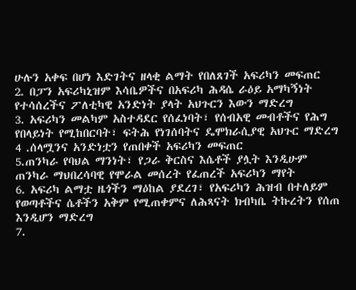ሁሉን አቀፍ በሆነ እድገትና ዘላቂ ልማት የበለጸገች አፍሪካን መፍጠር
2. በፓን አፍሪካኒዝም እሳቤዎችና በአፍሪካ ሕዳሴ ራዕይ አማካኝነት የተሳሰረችና ፖለቲካዊ አንድነት ያላት አህጉርን እውን ማድረግ
3. አፍሪካን መልካም አስተዳደር የሰፈነባት፣ የሰብአዊ መብቶችና የሕግ የበላይነት የሚከበርባት፣ ፍትሕ የነገሰባትና ዴሞክራሲያዊ አህጉር ማድረግ
4 .ሰላሟንና አንድነቷን የጠበቀች አፍሪካን መፍጠር
5.ጠንካራ የባህል ማንነት፣ የጋራ ቅርስና እሴቶች ያሏት እንዲሁም ጠንካራ ማህበረሳባዊ የሞራል መሰረት የፈጠረች አፍሪካን ማየት
6. አፍሪካ ልማቷ ዜጎችን ማዕከል ያደረገ፣ የአፍሪካን ሕዝብ በተለይም የወጣቶችና ሴቶችን አቅም የሚጠቀምና ለሕጻናት ክብካቤ ትኩረትን የሰጠ እንዲሆን ማድረግ
7.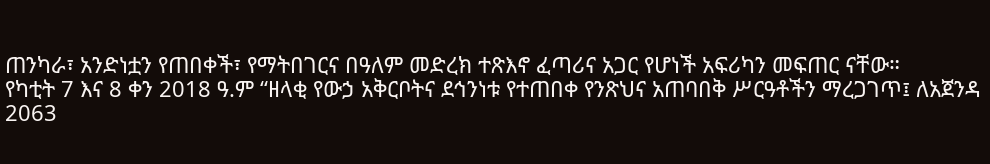ጠንካራ፣ አንድነቷን የጠበቀች፣ የማትበገርና በዓለም መድረክ ተጽእኖ ፈጣሪና አጋር የሆነች አፍሪካን መፍጠር ናቸው።
የካቲት 7 እና 8 ቀን 2018 ዓ.ም “ዘላቂ የውኃ አቅርቦትና ደኅንነቱ የተጠበቀ የንጽህና አጠባበቅ ሥርዓቶችን ማረጋገጥ፤ ለአጀንዳ 2063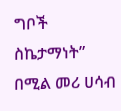ግቦች ስኬታማነት” በሚል መሪ ሀሳብ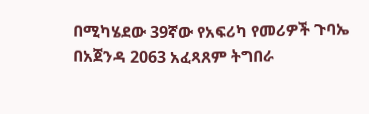በሚካሄደው 39ኛው የአፍሪካ የመሪዎች ጉባኤ በአጀንዳ 2063 አፈጻጸም ትግበራ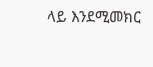ላይ እንደሚመክር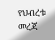የህብረቱ መረጃ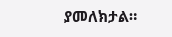ያመለክታል።